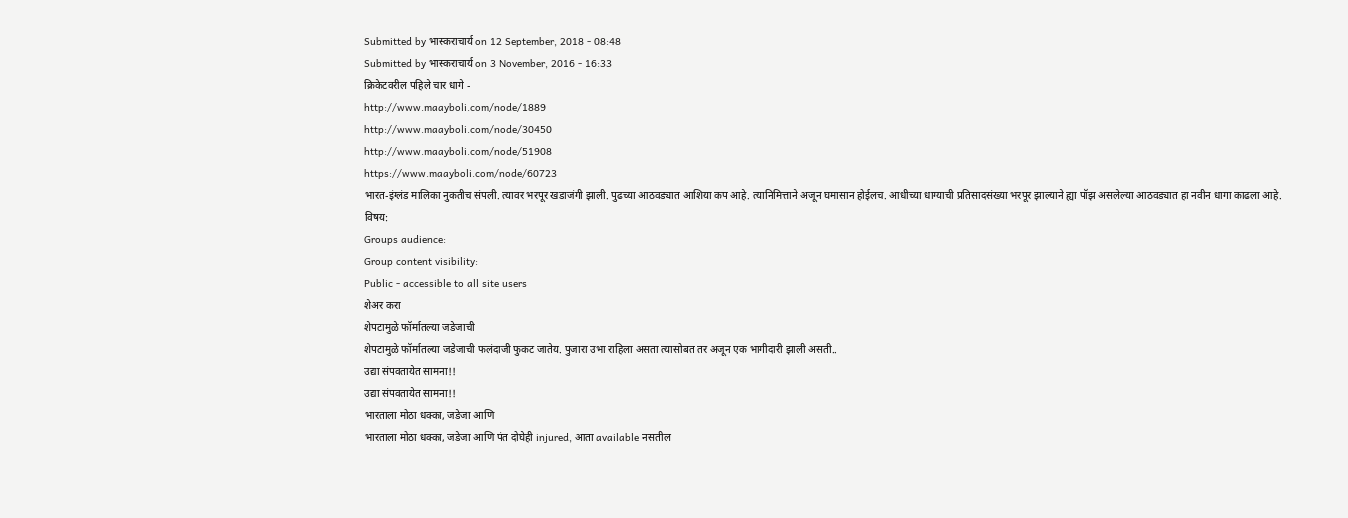Submitted by भास्कराचार्य on 12 September, 2018 - 08:48
Submitted by भास्कराचार्य on 3 November, 2016 - 16:33
क्रिकेटवरील पहिले चार धागे -
http://www.maayboli.com/node/1889
http://www.maayboli.com/node/30450
http://www.maayboli.com/node/51908
https://www.maayboli.com/node/60723
भारत-इंग्लंड मालिका नुकतीच संपली. त्यावर भरपूर खडाजंगी झाली. पुढच्या आठवड्यात आशिया कप आहे. त्यानिमित्ताने अजून घमासान होईलच. आधीच्या धाग्याची प्रतिसादसंख्या भरपूर झाल्याने ह्या पॉझ असलेल्या आठवड्यात हा नवीन धागा काढला आहे.
विषय:
Groups audience:
Group content visibility:
Public - accessible to all site users
शेअर करा
शेपटामुळे फॉर्मातल्या जडेजाची
शेपटामुळे फॉर्मातल्या जडेजाची फलंदाजी फुकट जातेय. पुजारा उभा राहिला असता त्यासोबत तर अजून एक भागीदारी झाली असती..
उद्या संपवतायेत सामना!!
उद्या संपवतायेत सामना!!
भारताला मोठा धक्का, जडेजा आणि
भारताला मोठा धक्का, जडेजा आणि पंत दोघेही injured, आता available नसतील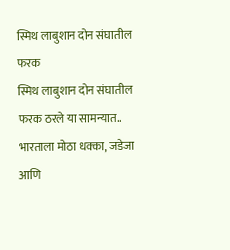स्मिथ लाबुशान दोन संघातील फरक
स्मिथ लाबुशान दोन संघातील फरक ठरले या सामन्यात..
भारताला मोठा धक्का, जडेजा आणि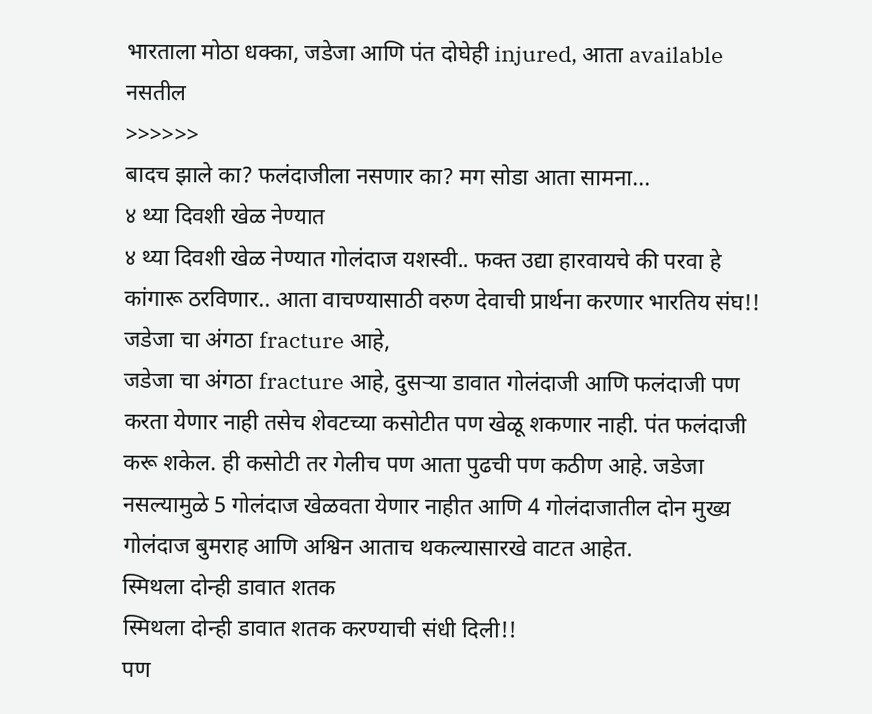भारताला मोठा धक्का, जडेजा आणि पंत दोघेही injured, आता available नसतील
>>>>>>
बादच झाले का? फलंदाजीला नसणार का? मग सोडा आता सामना...
४ थ्या दिवशी खेळ नेण्यात
४ थ्या दिवशी खेळ नेण्यात गोलंदाज यशस्वी.. फक्त उद्या हारवायचे की परवा हे कांगारू ठरविणार.. आता वाचण्यासाठी वरुण देवाची प्रार्थना करणार भारतिय संघ!!
जडेजा चा अंगठा fracture आहे,
जडेजा चा अंगठा fracture आहे, दुसऱ्या डावात गोलंदाजी आणि फलंदाजी पण करता येणार नाही तसेच शेवटच्या कसोटीत पण खेळू शकणार नाही. पंत फलंदाजी करू शकेल. ही कसोटी तर गेलीच पण आता पुढची पण कठीण आहे. जडेजा नसल्यामुळे 5 गोलंदाज खेळवता येणार नाहीत आणि 4 गोलंदाजातील दोन मुख्य गोलंदाज बुमराह आणि अश्विन आताच थकल्यासारखे वाटत आहेत.
स्मिथला दोन्ही डावात शतक
स्मिथला दोन्ही डावात शतक करण्याची संधी दिली!!
पण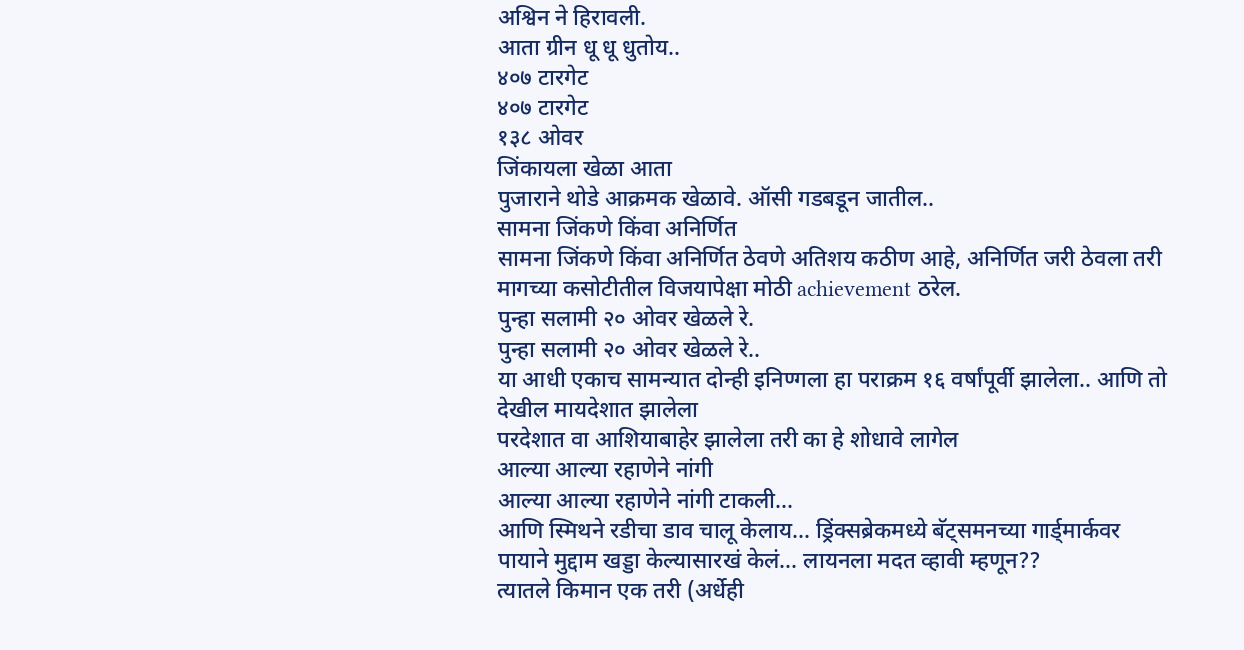अश्विन ने हिरावली.
आता ग्रीन धू धू धुतोय..
४०७ टारगेट
४०७ टारगेट
१३८ ओवर
जिंकायला खेळा आता
पुजाराने थोडे आक्रमक खेळावे. ऑसी गडबडून जातील..
सामना जिंकणे किंवा अनिर्णित
सामना जिंकणे किंवा अनिर्णित ठेवणे अतिशय कठीण आहे, अनिर्णित जरी ठेवला तरी मागच्या कसोटीतील विजयापेक्षा मोठी achievement ठरेल.
पुन्हा सलामी २० ओवर खेळले रे.
पुन्हा सलामी २० ओवर खेळले रे..
या आधी एकाच सामन्यात दोन्ही इनिण्गला हा पराक्रम १६ वर्षांपूर्वी झालेला.. आणि तो देखील मायदेशात झालेला
परदेशात वा आशियाबाहेर झालेला तरी का हे शोधावे लागेल
आल्या आल्या रहाणेने नांगी
आल्या आल्या रहाणेने नांगी टाकली...
आणि स्मिथने रडीचा डाव चालू केलाय... ड्रिंक्सब्रेकमध्ये बॅट्समनच्या गार्ड्मार्कवर पायाने मुद्दाम खड्डा केल्यासारखं केलं... लायनला मदत व्हावी म्हणून??
त्यातले किमान एक तरी (अर्धेही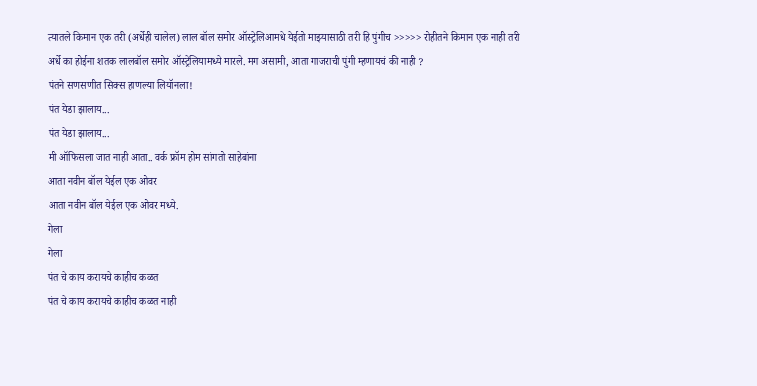त्यातले किमान एक तरी (अर्धेही चालेल) लाल बॉल समोर ऑस्ट्रेलिआमधे येईतो माझ्यासाठी तरी हि पुंगीच >>>>> रोहीतने किमान एक नाही तरी अर्धे का होईना शतक लालबॉल समोर ऑस्ट्रेलियामध्ये मारले. मग असामी, आता गाजराची पुंगी म्हणायचं की नाही ?
पंतने सणसणीत सिक्स हाणल्या लियॉनला!
पंत येडा झालाय...
पंत येडा झालाय...
मी ऑफिसला जात नाही आता.. वर्क फ्रॉम होम सांगतो साहेबांना
आता नवीन बॉल येईल एक ओवर
आता नवीन बॉल येईल एक ओवर मध्ये.
गेला
गेला
पंत चे काय करायचे काहीच कळत
पंत चे काय करायचे काहीच कळत नाही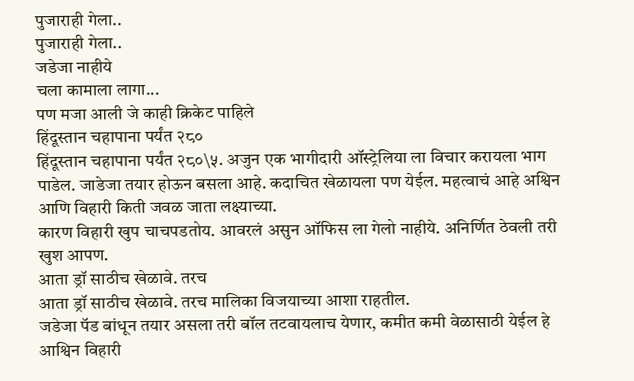पुजाराही गेला..
पुजाराही गेला..
जडेजा नाहीये
चला कामाला लागा...
पण मजा आली जे काही क्रिकेट पाहिले
हिंदूस्तान चहापाना पर्यंत २८०
हिंदूस्तान चहापाना पर्यंत २८०\५. अजुन एक भागीदारी ऑस्ट्रेलिया ला विचार करायला भाग पाडेल. जाडेजा तयार होऊन बसला आहे. कदाचित खेळायला पण येईल. महत्वाचं आहे अश्विन आणि विहारी किती जवळ जाता लक्ष्याच्या.
कारण विहारी खुप चाचपडतोय. आवरलं असुन ऑफिस ला गेलो नाहीये. अनिर्णित ठेवली तरी खुश आपण.
आता ड्रॉ साठीच खेळावे. तरच
आता ड्रॉ साठीच खेळावे. तरच मालिका विजयाच्या आशा राहतील.
जडेजा पॅड बांधून तयार असला तरी बॉल तटवायलाच येणार, कमीत कमी वेळासाठी येईल हे आश्विन विहारी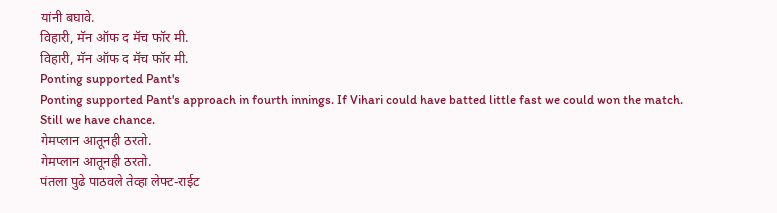यांनी बघावे.
विहारी, मॅन ऑफ द मॅच फॉर मी.
विहारी, मॅन ऑफ द मॅच फॉर मी.
Ponting supported Pant's
Ponting supported Pant's approach in fourth innings. If Vihari could have batted little fast we could won the match. Still we have chance.
गेमप्लान आतूनही ठरतो.
गेमप्लान आतूनही ठरतो.
पंतला पुढे पाठवले तेव्हा लेफ्ट-राईट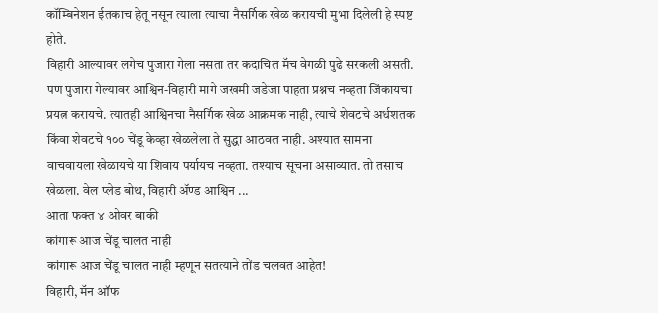कॉम्बिनेशन ईतकाच हेतू नसून त्याला त्याचा नैसर्गिक खेळ करायची मुभा दिलेली हे स्पष्ट होते.
विहारी आल्यावर लगेच पुजारा गेला नसता तर कदाचित मॅच वेगळी पुढे सरकली असती. पण पुजारा गेल्यावर आश्विन-विहारी मागे जखमी जडेजा पाहता प्रश्नच नव्हता जिंकायचा प्रयत्न करायचे. त्यातही आश्विनचा नैसर्गिक खेळ आक्रमक नाही, त्याचे शेवटचे अर्धशतक किंवा शेवटचे १०० चेंडू केव्हा खेळलेला ते सुद्धा आठवत नाही. अश्यात सामना वाचवायला खेळायचे या शिवाय पर्यायच नव्हता. तश्याच सूचना असाव्यात. तो तसाच खेळला. वेल प्लेड बोथ, विहारी ॲण्ड आश्विन ...
आता फक्त ४ ओवर बाकी
कांगारू आज चेंडू चालत नाही
कांगारू आज चेंडू चालत नाही म्हणून सतत्याने तोंड चलवत आहेत!
विहारी, मॅन ऑफ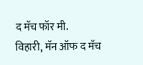द मॅच फॉर मी.
विहारी, मॅन ऑफ द मॅच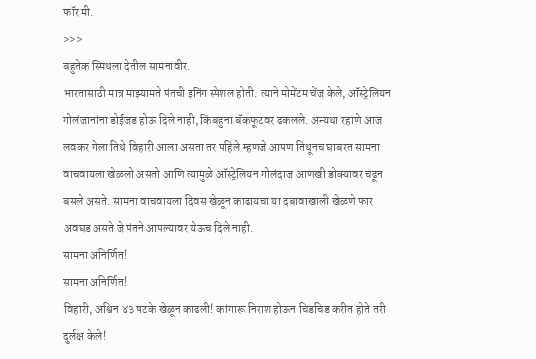फॉर मी.
>>>
बहुतेक स्मिथला देतील सामनावीर.
भारतासाठी मात्र माझ्यामते पंतची इनिंग स्पेशल होती. त्याने मोमेंटम चेंज केले, ऑस्ट्रेलियन गोलंजानांना डोईजड होऊ दिले नाही, किंबहुना बॅकफूटवर ढकलले. अन्यथा रहाणे आज लवकर गेला तिथे विहारी आला असता तर पहिले म्हणजे आपण तिथूनच घाबरत सामना वाचवायला खेळलो असतो आणि त्यामुळे ऑस्ट्रेलियन गोलंदाज आणखी डोक्यावर चढून बसले असते. सामना वाचवायला दिवस खेळून काढायचा या दबावाखाली खेळणे फार अवघड असते जे पंतने आपल्यावर येऊच दिले नाही.
सामना अनिर्णित!
सामना अनिर्णित!
विहारी, अश्विन ४३ षटके खेळून काढली! कांगारू निराश होऊन चिडचिड करीत होते तरी दुर्लक्ष केले!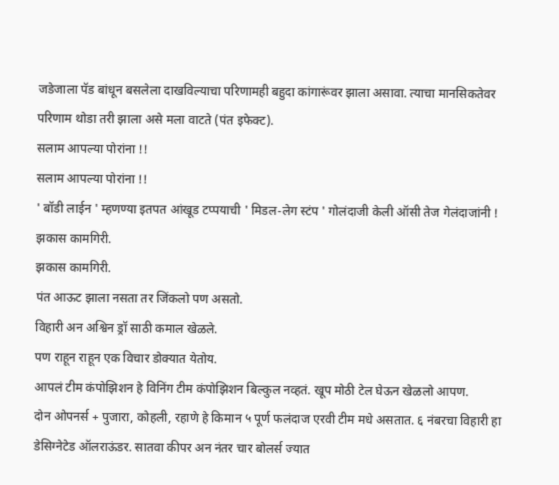जडेजाला पॅड बांधून बसलेला दाखविल्याचा परिणामही बहुदा कांगारूंवर झाला असावा. त्याचा मानसिकतेवर परिणाम थोडा तरी झाला असे मला वाटते (पंत इफेक्ट).
सलाम आपल्या पोरांना !!
सलाम आपल्या पोरांना !!
' बॉडी लाईन ' म्हणण्या इतपत आंखूड टप्पयाची ' मिडल-लेग स्टंप ' गोलंदाजी केली ऑसी तेज गेलंदाजांनी !
झकास कामगिरी.
झकास कामगिरी.
पंत आऊट झाला नसता तर जिंकलो पण असतो.
विहारी अन अश्विन ड्रॉ साठी कमाल खेळले.
पण राहून राहून एक विचार डोक्यात येतोय.
आपलं टीम कंपोझिशन हे विनिंग टीम कंपोझिशन बिल्कुल नव्हतं. खूप मोठी टेल घेऊन खेळलो आपण.
दोन ओपनर्स + पुजारा, कोहली, रहाणे हे किमान ५ पूर्ण फलंदाज एरवी टीम मधे असतात. ६ नंबरचा विहारी हा डेसिग्नेटेड ऑलराऊंडर. सातवा कीपर अन नंतर चार बोलर्स ज्यात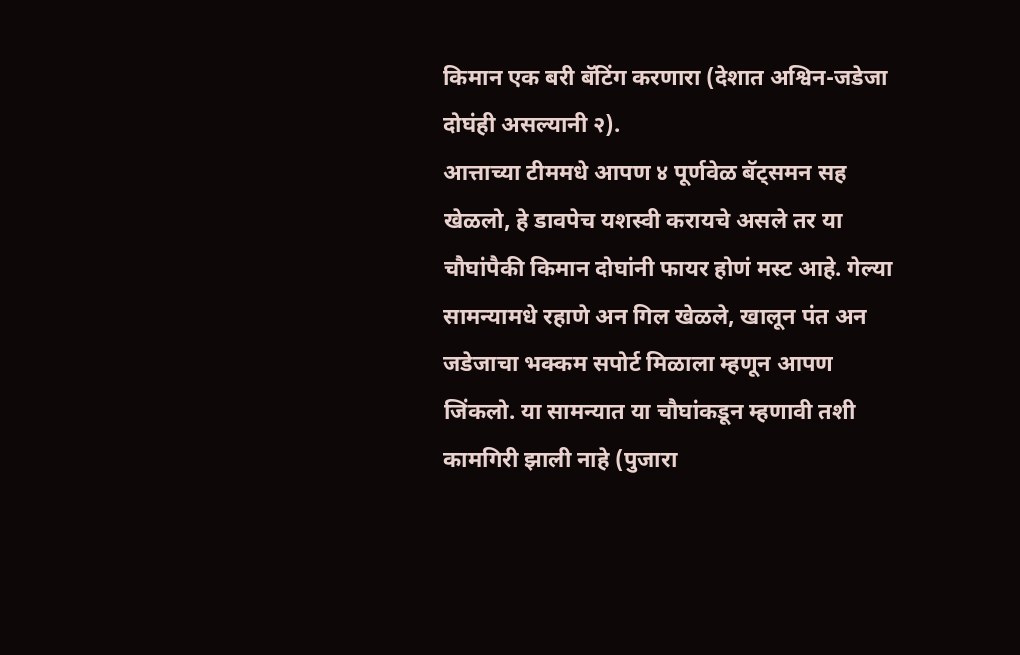किमान एक बरी बॅटिंग करणारा (देशात अश्विन-जडेजा दोघंही असल्यानी २).
आत्ताच्या टीममधे आपण ४ पूर्णवेळ बॅट्समन सह खेळलो, हे डावपेच यशस्वी करायचे असले तर या चौघांपैकी किमान दोघांनी फायर होणं मस्ट आहे. गेल्या सामन्यामधे रहाणे अन गिल खेळले, खालून पंत अन जडेजाचा भक्कम सपोर्ट मिळाला म्हणून आपण जिंकलो. या सामन्यात या चौघांकडून म्हणावी तशी कामगिरी झाली नाहे (पुजारा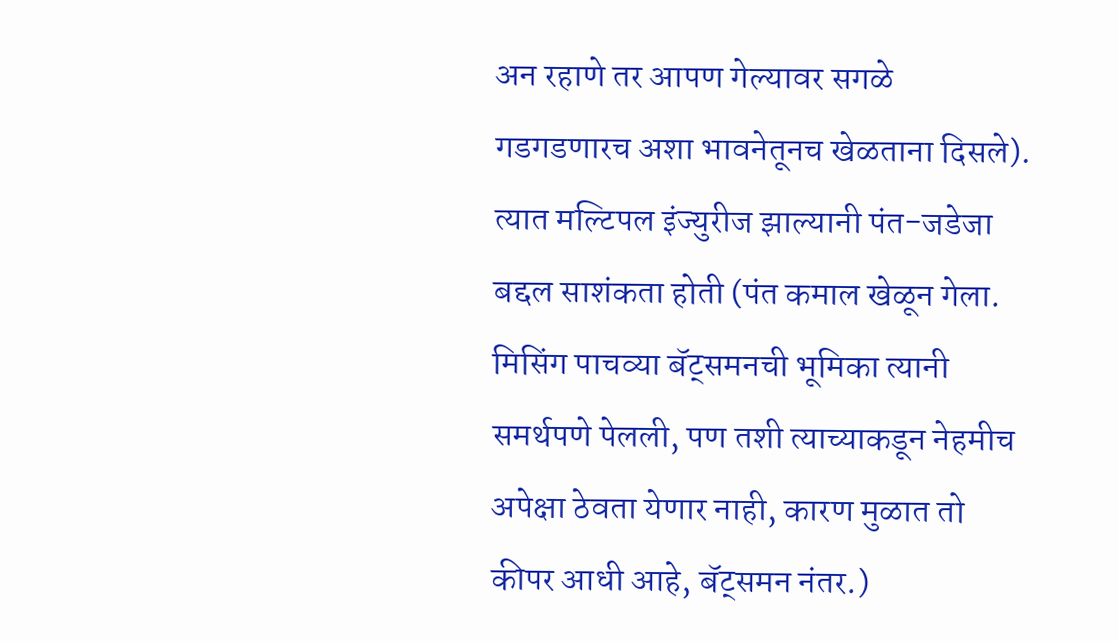अन रहाणे तर आपण गेल्यावर सगळे गडगडणारच अशा भावनेतूनच खेळताना दिसले). त्यात मल्टिपल इंज्युरीज झाल्यानी पंत-जडेजा बद्दल साशंकता होती (पंत कमाल खेळून गेला. मिसिंग पाचव्या बॅट्समनची भूमिका त्यानी समर्थपणे पेलली, पण तशी त्याच्याकडून नेहमीच अपेक्षा ठेवता येणार नाही, कारण मुळात तो कीपर आधी आहे, बॅट्समन नंतर.)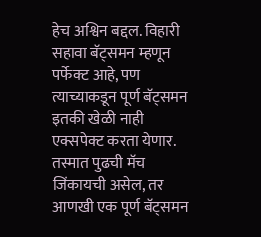हेच अश्विन बद्दल. विहारी सहावा बॅट्समन म्हणून पर्फेक्ट आहे, पण त्याच्याकडून पूर्ण बॅट्समन इतकी खेळी नाही एक्सपेक्ट करता येणार.
तस्मात पुढची मॅच जिंकायची असेल, तर आणखी एक पूर्ण बॅट्समन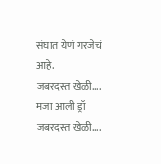संघात येणं गरजेचं आहे.
जबरदस्त खेळी.... मजा आली ड्रॉ
जबरदस्त खेळी....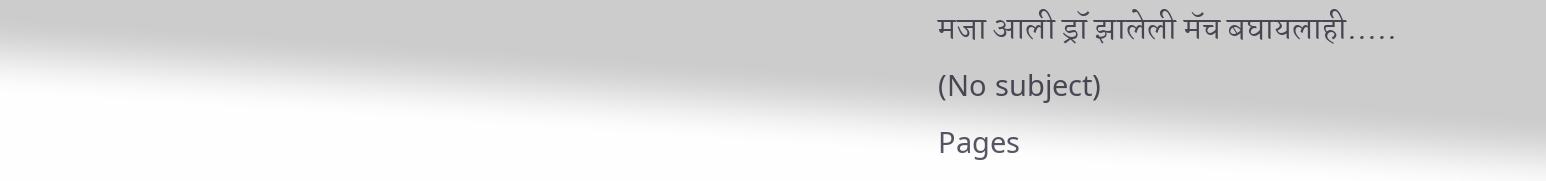मजा आली ड्रॉ झालेली मॅच बघायलाही.....
(No subject)
Pages